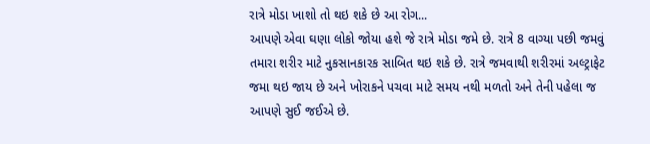રાત્રે મોડા ખાશો તો થઇ શકે છે આ રોગ...
આપણે એવા ઘણા લોકો જોયા હશે જે રાત્રે મોડા જમે છે. રાત્રે 8 વાગ્યા પછી જમવું તમારા શરીર માટે નુકસાનકારક સાબિત થઇ શકે છે. રાત્રે જમવાથી શરીરમાં અલ્ટ્રાફેટ જમા થઇ જાય છે અને ખોરાકને પચવા માટે સમય નથી મળતો અને તેની પહેલા જ આપણે સુઈ જઈએ છે.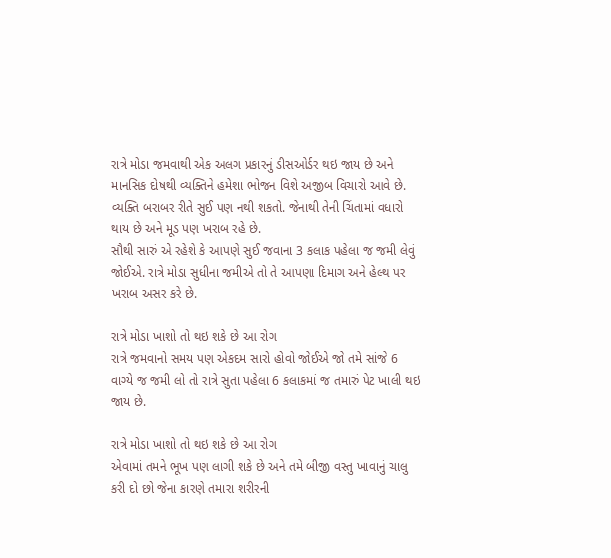રાત્રે મોડા જમવાથી એક અલગ પ્રકારનું ડીસઓર્ડર થઇ જાય છે અને માનસિક દોષથી વ્યક્તિને હમેશા ભોજન વિશે અજીબ વિચારો આવે છે. વ્યક્તિ બરાબર રીતે સુઈ પણ નથી શકતો. જેનાથી તેની ચિંતામાં વધારો થાય છે અને મૂડ પણ ખરાબ રહે છે.
સૌથી સારું એ રહેશે કે આપણે સુઈ જવાના 3 કલાક પહેલા જ જમી લેવું જોઈએ. રાત્રે મોડા સુધીના જમીએ તો તે આપણા દિમાગ અને હેલ્થ પર ખરાબ અસર કરે છે.

રાત્રે મોડા ખાશો તો થઇ શકે છે આ રોગ
રાત્રે જમવાનો સમય પણ એકદમ સારો હોવો જોઈએ જો તમે સાંજે 6 વાગ્યે જ જમી લો તો રાત્રે સુતા પહેલા 6 કલાકમાં જ તમારું પેટ ખાલી થઇ જાય છે.

રાત્રે મોડા ખાશો તો થઇ શકે છે આ રોગ
એવામાં તમને ભૂખ પણ લાગી શકે છે અને તમે બીજી વસ્તુ ખાવાનું ચાલુ કરી દો છો જેના કારણે તમારા શરીરની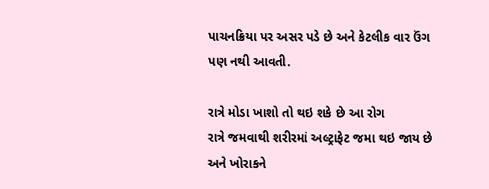પાચનક્રિયા પર અસર પડે છે અને કેટલીક વાર ઉંગ પણ નથી આવતી.

રાત્રે મોડા ખાશો તો થઇ શકે છે આ રોગ
રાત્રે જમવાથી શરીરમાં અલ્ટ્રાફેટ જમા થઇ જાય છે અને ખોરાકને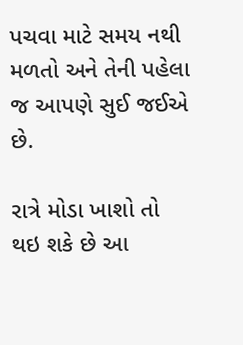પચવા માટે સમય નથી મળતો અને તેની પહેલા જ આપણે સુઈ જઈએ છે.

રાત્રે મોડા ખાશો તો થઇ શકે છે આ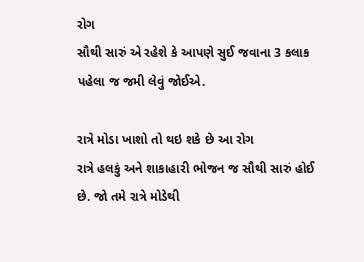રોગ
સૌથી સારું એ રહેશે કે આપણે સુઈ જવાના 3 કલાક પહેલા જ જમી લેવું જોઈએ.

રાત્રે મોડા ખાશો તો થઇ શકે છે આ રોગ
રાત્રે હલકું અને શાકાહારી ભોજન જ સૌથી સારું હોઈ છે. જો તમે રાત્રે મોડેથી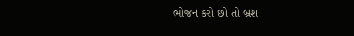ભોજન કરો છો તો બ્રશ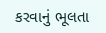કરવાનું ભૂલતા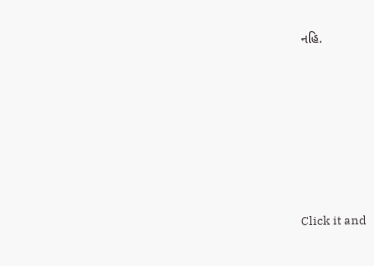નહિ.












Click it and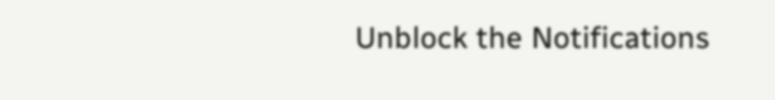Unblock the Notifications